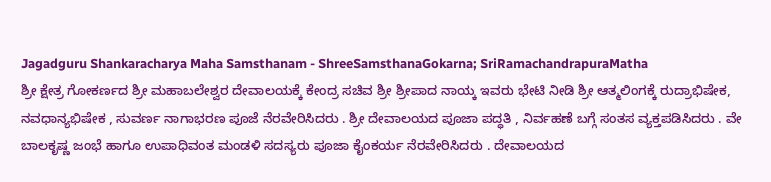Jagadguru Shankaracharya Maha Samsthanam - ShreeSamsthanaGokarna; SriRamachandrapuraMatha
ಶ್ರೀ ಕ್ಷೇತ್ರ ಗೋಕರ್ಣದ ಶ್ರೀ ಮಹಾಬಲೇಶ್ವರ ದೇವಾಲಯಕ್ಕೆ ಕೇಂದ್ರ ಸಚಿವ ಶ್ರೀ ಶ್ರೀಪಾದ ನಾಯ್ಕ ಇವರು ಭೇಟಿ ನೀಡಿ ಶ್ರೀ ಆತ್ಮಲಿಂಗಕ್ಕೆ ರುದ್ರಾಭಿಷೇಕ, ನವಧಾನ್ಯಭಿಷೇಕ , ಸುವರ್ಣ ನಾಗಾಭರಣ ಪೂಜೆ ನೆರವೇರಿಸಿದರು . ಶ್ರೀ ದೇವಾಲಯದ ಪೂಜಾ ಪದ್ಧತಿ , ನಿರ್ವಹಣೆ ಬಗ್ಗೆ ಸಂತಸ ವ್ಯಕ್ತಪಡಿಸಿದರು . ವೇ ಬಾಲಕೃಷ್ಣ ಜಂಭೆ ಹಾಗೂ ಉಪಾಧಿವಂತ ಮಂಡಳಿ ಸದಸ್ಯರು ಪೂಜಾ ಕೈಂಕರ್ಯ ನೆರವೇರಿಸಿದರು . ದೇವಾಲಯದ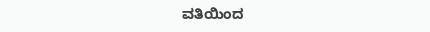ವತಿಯಿಂದ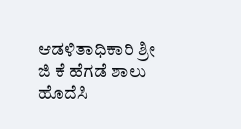ಆಡಳಿತಾಧಿಕಾರಿ ಶ್ರೀ ಜಿ ಕೆ ಹೆಗಡೆ ಶಾಲು ಹೊದೆಸಿ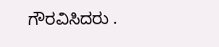ಗೌರವಿಸಿದರು .